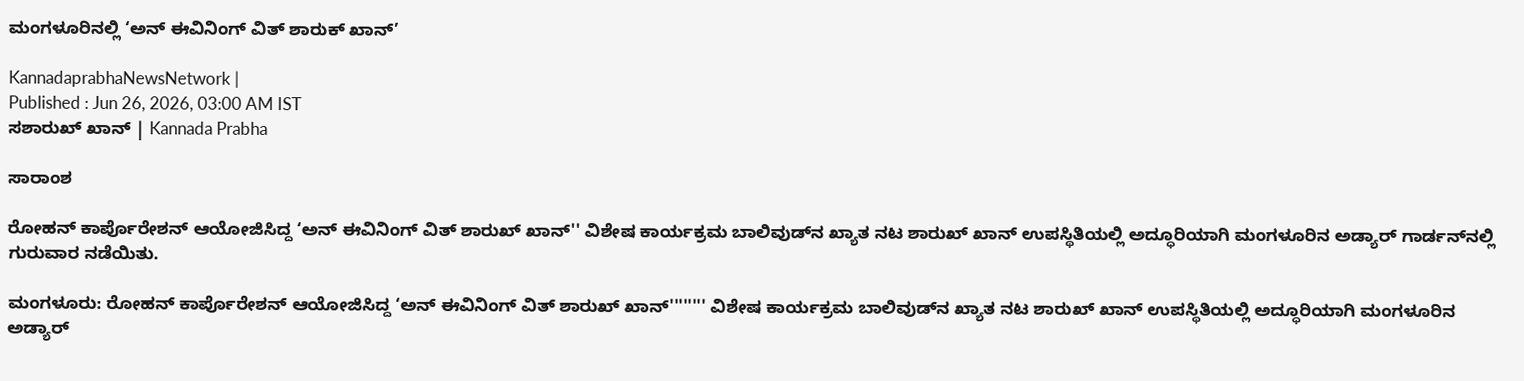ಮಂಗಳೂರಿನಲ್ಲಿ ‘ಅನ್‌ ಈವಿನಿಂಗ್‌ ವಿತ್‌ ಶಾರುಕ್‌ ಖಾನ್‌’

KannadaprabhaNewsNetwork |
Published : Jun 26, 2026, 03:00 AM IST
ಸಶಾರುಖ್‌ ಖಾನ್‌ | Kannada Prabha

ಸಾರಾಂಶ

ರೋಹನ್ ಕಾರ್ಪೊರೇಶನ್‌ ಆಯೋಜಿಸಿದ್ದ ‘ಅನ್ ಈವಿನಿಂಗ್‌ ವಿತ್ ಶಾರುಖ್ ಖಾನ್'' ವಿಶೇಷ ಕಾರ್ಯಕ್ರಮ ಬಾಲಿವುಡ್‌ನ ಖ್ಯಾತ ನಟ ಶಾರುಖ್ ಖಾನ್ ಉಪಸ್ಥಿತಿಯಲ್ಲಿ ಅದ್ಧೂರಿಯಾಗಿ ಮಂಗಳೂರಿನ ಅಡ್ಯಾರ್‌ ಗಾರ್ಡನ್‌ನಲ್ಲಿ ಗುರುವಾರ ನಡೆಯಿತು.

ಮಂಗಳೂರು: ರೋಹನ್ ಕಾರ್ಪೊರೇಶನ್‌ ಆಯೋಜಿಸಿದ್ದ ‘ಅನ್ ಈವಿನಿಂಗ್‌ ವಿತ್ ಶಾರುಖ್ ಖಾನ್'''''''' ವಿಶೇಷ ಕಾರ್ಯಕ್ರಮ ಬಾಲಿವುಡ್‌ನ ಖ್ಯಾತ ನಟ ಶಾರುಖ್ ಖಾನ್ ಉಪಸ್ಥಿತಿಯಲ್ಲಿ ಅದ್ಧೂರಿಯಾಗಿ ಮಂಗಳೂರಿನ ಅಡ್ಯಾರ್‌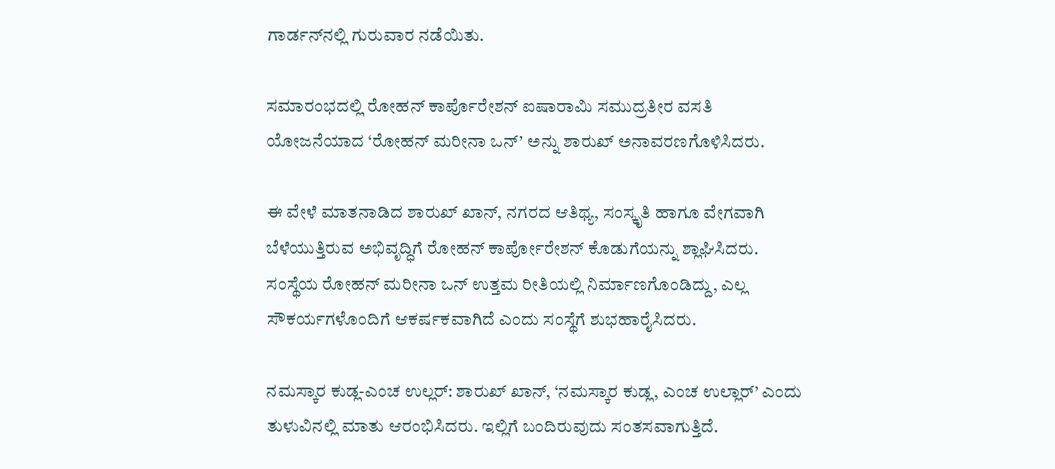ಗಾರ್ಡನ್‌ನಲ್ಲಿ ಗುರುವಾರ ನಡೆಯಿತು.

ಸಮಾರಂಭದಲ್ಲಿ ರೋಹನ್ ಕಾರ್ಪೊರೇಶನ್ ಐಷಾರಾಮಿ ಸಮುದ್ರತೀರ ವಸತಿ ಯೋಜನೆಯಾದ ‘ರೋಹನ್ ಮರೀನಾ ಒನ್’ ಅನ್ನು ಶಾರುಖ್‌ ಅನಾವರಣಗೊಳಿಸಿದರು.

ಈ ವೇಳೆ ಮಾತನಾಡಿದ ಶಾರುಖ್ ಖಾನ್, ನಗರದ ಆತಿಥ್ಯ, ಸಂಸ್ಕೃತಿ ಹಾಗೂ ವೇಗವಾಗಿ ಬೆಳೆಯುತ್ತಿರುವ ಅಭಿವೃದ್ಧಿಗೆ ರೋಹನ್‌ ಕಾರ್ಪೋರೇಶನ್‌ ಕೊಡುಗೆಯನ್ನು ಶ್ಲಾಘಿಸಿದರು. ಸಂಸ್ಥೆಯ ರೋಹನ್‌ ಮರೀನಾ ಒನ್‌ ಉತ್ತಮ ರೀತಿಯಲ್ಲಿ ನಿರ್ಮಾಣಗೊಂಡಿದ್ದು, ಎಲ್ಲ ಸೌಕರ್ಯಗಳೊಂದಿಗೆ ಆಕರ್ಷಕವಾಗಿದೆ ಎಂದು ಸಂಸ್ಥೆಗೆ ಶುಭಹಾರೈಸಿದರು.

ನಮಸ್ಕಾರ ಕುಡ್ಲ-ಎಂಚ ಉಲ್ಲರ್‌: ಶಾರುಖ್‌ ಖಾನ್‌, ‘ನಮಸ್ಕಾರ ಕುಡ್ಲ, ಎಂಚ ಉಲ್ಲಾರ್‌’ ಎಂದು ತುಳುವಿನಲ್ಲಿ ಮಾತು ಆರಂಭಿಸಿದರು. ಇಲ್ಲಿಗೆ ಬಂದಿರುವುದು ಸಂತಸವಾಗುತ್ತಿದೆ.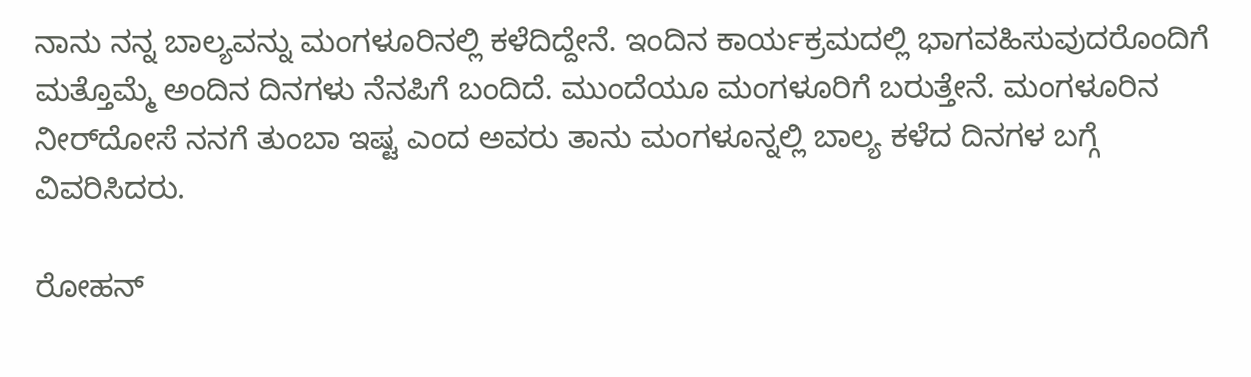ನಾನು ನನ್ನ ಬಾಲ್ಯವನ್ನು ಮಂಗಳೂರಿನಲ್ಲಿ ಕಳೆದಿದ್ದೇನೆ. ಇಂದಿನ ಕಾರ್ಯಕ್ರಮದಲ್ಲಿ ಭಾಗವಹಿಸುವುದರೊಂದಿಗೆ ಮತ್ತೊಮ್ಮೆ ಅಂದಿನ ದಿನಗಳು ನೆನಪಿಗೆ ಬಂದಿದೆ. ಮುಂದೆಯೂ ಮಂಗಳೂರಿಗೆ ಬರುತ್ತೇನೆ. ಮಂಗಳೂರಿನ ನೀರ್‌ದೋಸೆ ನನಗೆ ತುಂಬಾ ಇಷ್ಟ ಎಂದ ಅವರು ತಾನು ಮಂಗಳೂನ್ನಲ್ಲಿ ಬಾಲ್ಯ ಕಳೆದ ದಿನಗಳ ಬಗ್ಗೆ ವಿವರಿಸಿದರು.

ರೋಹನ್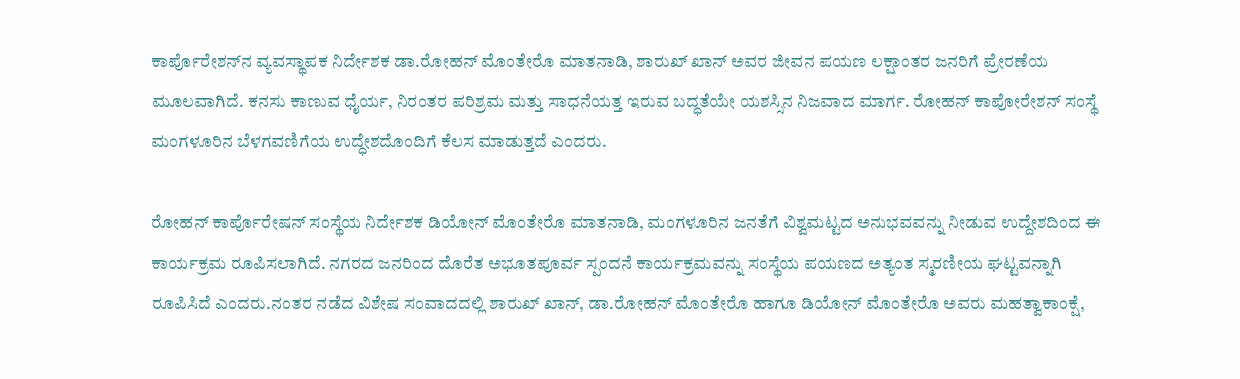ಕಾರ್ಪೊರೇಶನ್‌ನ ವ್ಯವಸ್ಥಾಪಕ ನಿರ್ದೇಶಕ ಡಾ.ರೋಹನ್ ಮೊಂತೇರೊ ಮಾತನಾಡಿ, ಶಾರುಖ್ ಖಾನ್ ಅವರ ಜೀವನ ಪಯಣ ಲಕ್ಷಾಂತರ ಜನರಿಗೆ ಪ್ರೇರಣೆಯ ಮೂಲವಾಗಿದೆ. ಕನಸು ಕಾಣುವ ಧೈರ್ಯ, ನಿರಂತರ ಪರಿಶ್ರಮ ಮತ್ತು ಸಾಧನೆಯತ್ತ ಇರುವ ಬದ್ಧತೆಯೇ ಯಶಸ್ಸಿನ ನಿಜವಾದ ಮಾರ್ಗ. ರೋಹನ್‌ ಕಾಪೋರೇಶನ್‌ ಸಂಸ್ಥೆ ಮಂಗಳೂರಿನ ಬೆಳಗವಣಿಗೆಯ ಉದ್ಧೇಶದೊಂದಿಗೆ ಕೆಲಸ ಮಾಡುತ್ತದೆ ಎಂದರು.

ರೋಹನ್ ಕಾರ್ಪೊರೇಷನ್ ಸಂಸ್ಥೆಯ ನಿರ್ದೇಶಕ ಡಿಯೋನ್ ಮೊಂತೇರೊ ಮಾತನಾಡಿ, ಮಂಗಳೂರಿನ ಜನತೆಗೆ ವಿಶ್ವಮಟ್ಟದ ಅನುಭವವನ್ನು ನೀಡುವ ಉದ್ದೇಶದಿಂದ ಈ ಕಾರ್ಯಕ್ರಮ ರೂಪಿಸಲಾಗಿದೆ. ನಗರದ ಜನರಿಂದ ದೊರೆತ ಅಭೂತಪೂರ್ವ ಸ್ಪಂದನೆ ಕಾರ್ಯಕ್ರಮವನ್ನು ಸಂಸ್ಥೆಯ ಪಯಣದ ಅತ್ಯಂತ ಸ್ಮರಣೀಯ ಘಟ್ಟವನ್ನಾಗಿ ರೂಪಿಸಿದೆ ಎಂದರು.ನಂತರ ನಡೆದ ವಿಶೇಷ ಸಂವಾದದಲ್ಲಿ ಶಾರುಖ್ ಖಾನ್, ಡಾ.ರೋಹನ್ ಮೊಂತೇರೊ ಹಾಗೂ ಡಿಯೋನ್ ಮೊಂತೇರೊ ಅವರು ಮಹತ್ವಾಕಾಂಕ್ಷೆ,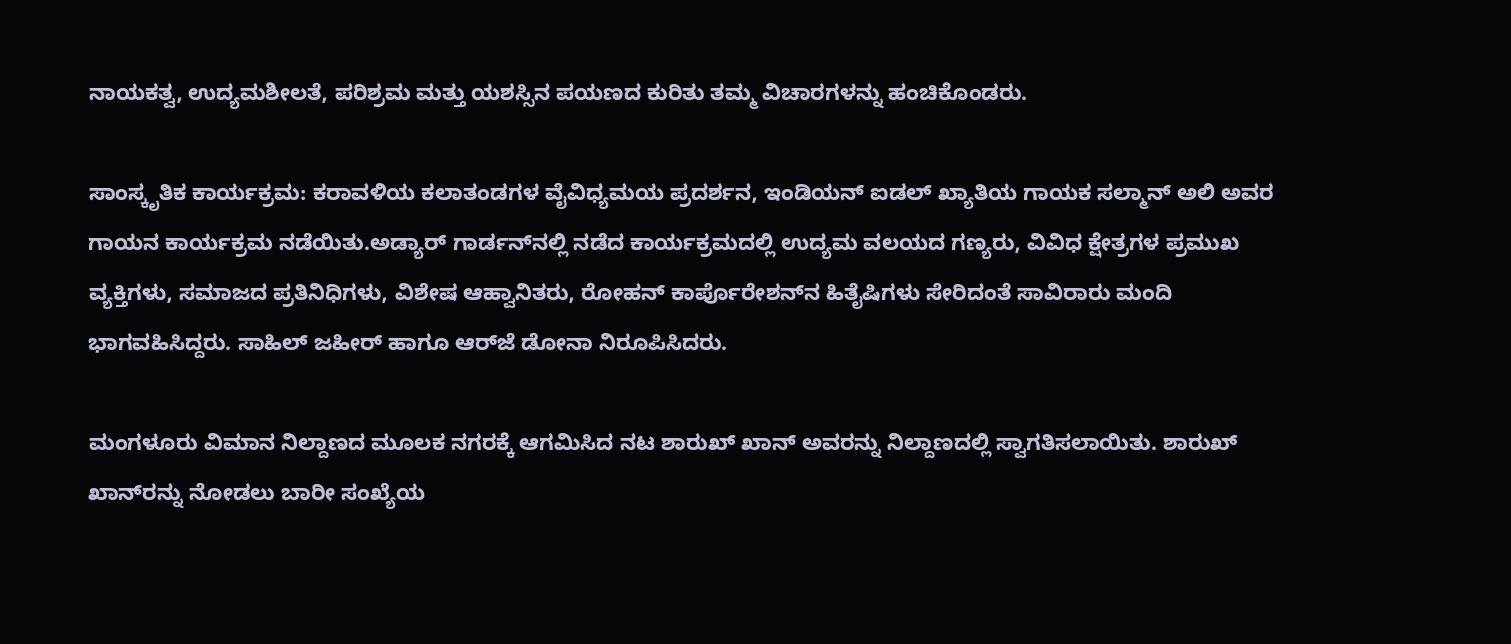ನಾಯಕತ್ವ, ಉದ್ಯಮಶೀಲತೆ, ಪರಿಶ್ರಮ ಮತ್ತು ಯಶಸ್ಸಿನ ಪಯಣದ ಕುರಿತು ತಮ್ಮ ವಿಚಾರಗಳನ್ನು ಹಂಚಿಕೊಂಡರು.

ಸಾಂಸ್ಕೃತಿಕ ಕಾರ್ಯಕ್ರಮ: ಕರಾವಳಿಯ ಕಲಾತಂಡಗಳ ವೈವಿಧ್ಯಮಯ ಪ್ರದರ್ಶನ, ಇಂಡಿಯನ್ ಐಡಲ್ ಖ್ಯಾತಿಯ ಗಾಯಕ ಸಲ್ಮಾನ್ ಅಲಿ ಅವರ ಗಾಯನ ಕಾರ್ಯಕ್ರಮ ನಡೆಯಿತು.ಅಡ್ಯಾ‌ರ್ ಗಾರ್ಡನ್‌ನಲ್ಲಿ ನಡೆದ ಕಾರ್ಯಕ್ರಮದಲ್ಲಿ ಉದ್ಯಮ ವಲಯದ ಗಣ್ಯರು, ವಿವಿಧ ಕ್ಷೇತ್ರಗಳ ಪ್ರಮುಖ ವ್ಯಕ್ತಿಗಳು, ಸಮಾಜದ ಪ್ರತಿನಿಧಿಗಳು, ವಿಶೇಷ ಆಹ್ವಾನಿತರು, ರೋಹನ್ ಕಾರ್ಪೊರೇಶನ್‌ನ ಹಿತೈಷಿಗಳು ಸೇರಿದಂತೆ ಸಾವಿರಾರು ಮಂದಿ ಭಾಗವಹಿಸಿದ್ದರು. ಸಾಹಿಲ್ ಜಹೀರ್ ಹಾಗೂ ಆರ್‌ಜೆ ಡೋನಾ ನಿರೂಪಿಸಿದರು.

ಮಂಗಳೂರು ವಿಮಾನ ನಿಲ್ದಾಣದ ಮೂಲಕ ನಗರಕ್ಕೆ ಆಗಮಿಸಿದ ನಟ ಶಾರುಖ್‌ ಖಾನ್‌ ಅವರನ್ನು ನಿಲ್ದಾಣದಲ್ಲಿ ಸ್ವಾಗತಿಸಲಾಯಿತು. ಶಾರುಖ್‌ ಖಾನ್‌ರನ್ನು ನೋಡಲು ಬಾರೀ ಸಂಖ್ಯೆಯ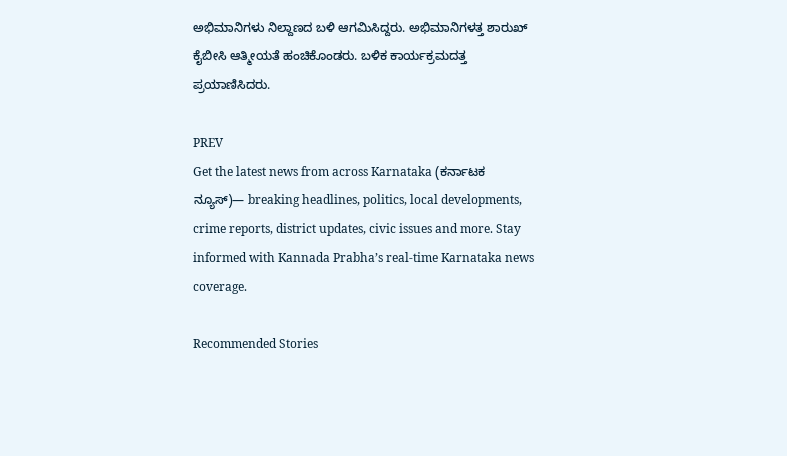ಅಭಿಮಾನಿಗಳು ನಿಲ್ದಾಣದ ಬಳಿ ಆಗಮಿಸಿದ್ದರು. ಅಭಿಮಾನಿಗಳತ್ತ ಶಾರುಖ್‌ ಕೈಬೀಸಿ ಆತ್ಮೀಯತೆ ಹಂಚಿಕೊಂಡರು. ಬಳಿಕ ಕಾರ್ಯಕ್ರಮದತ್ತ ಪ್ರಯಾಣಿಸಿದರು.

PREV
Get the latest news from across Karnataka (ಕರ್ನಾಟಕ ನ್ಯೂಸ್)— breaking headlines, politics, local developments, crime reports, district updates, civic issues and more. Stay informed with Kannada Prabha’s real‑time Karnataka news coverage.

Recommended Stories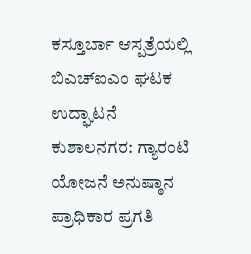ಕಸ್ತೂರ್ಬಾ ಆಸ್ಪತ್ರೆಯಲ್ಲಿ ಬಿಎಚ್‌ಐಎಂ ಘಟಕ ಉದ್ಘಾಟನೆ
ಕುಶಾಲನಗರ: ಗ್ಯಾರಂಟಿ ಯೋಜನೆ ಅನುಷ್ಠಾನ ಪ್ರಾಧಿಕಾರ ಪ್ರಗತಿ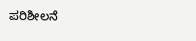ಪರಿಶೀಲನೆ